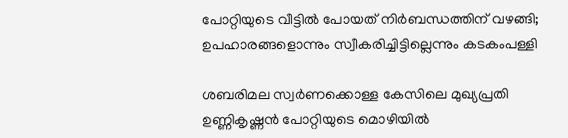പോറ്റിയുടെ വീട്ടില്‍ പോയത് നിര്‍ബന്ധത്തിന് വഴങ്ങി; ഉപഹാരങ്ങളൊന്നും സ്വീകരിച്ചിട്ടില്ലെന്നും കടകംപള്ളി

ശബരിമല സ്വര്‍ണക്കൊള്ള കേസിലെ മുഖ്യപ്രതി ഉണ്ണികൃഷ്ണന്‍ പോറ്റിയുടെ മൊഴിയില്‍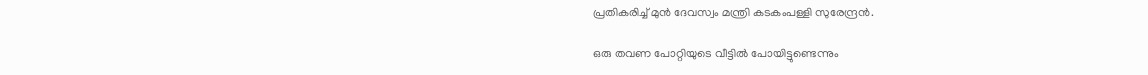പ്രതികരിച്ച്‌ മുന്‍ ദേവസ്വം മന്ത്രി കടകംപള്ളി സുരേന്ദ്രന്‍.

ഒരു തവണ പോറ്റിയുടെ വീട്ടില്‍ പോയിട്ടുണ്ടെന്നും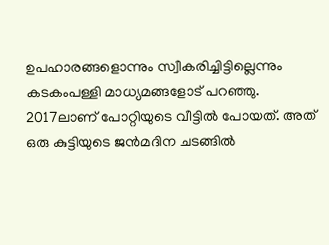ഉപഹാരങ്ങളൊന്നും സ്വീകരിച്ചിട്ടില്ലെന്നും കടകംപള്ളി മാധ്യമങ്ങളോട് പറഞ്ഞു. 2017ലാണ് പോറ്റിയുടെ വീട്ടില്‍ പോയത്. അത് ഒരു കുട്ടിയുടെ ജന്‍മദിന ചടങ്ങില്‍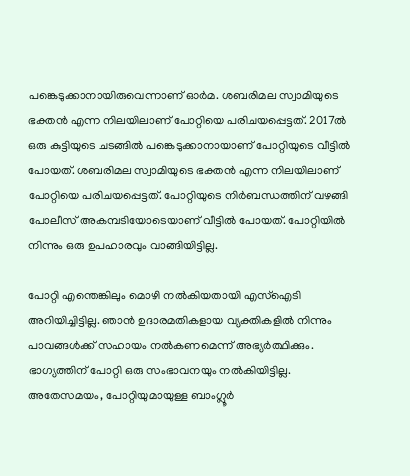പങ്കെടുക്കാനായിരുവെന്നാണ് ഓര്‍മ. ശബരിമല സ്വാമിയുടെ ഭക്തന്‍ എന്ന നിലയിലാണ് പോറ്റിയെ പരിചയപ്പെട്ടത്. 2017ല്‍ ഒരു കുട്ടിയുടെ ചടങ്ങില്‍ പങ്കെടുക്കാനായാണ് പോറ്റിയുടെ വീട്ടില്‍ പോയത്. ശബരിമല സ്വാമിയുടെ ഭക്തന്‍ എന്ന നിലയിലാണ് പോറ്റിയെ പരിചയപ്പെട്ടത്. പോറ്റിയുടെ നിര്‍ബന്ധത്തിന് വഴങ്ങി പോലീസ് അകമ്പടിയോടെയാണ് വീട്ടില്‍ പോയത്. പോറ്റിയില്‍ നിന്നും ഒരു ഉപഹാരവും വാങ്ങിയിട്ടില്ല.

പോറ്റി എന്തെങ്കിലും മൊഴി നല്‍കിയതായി എസ്‌ഐടി അറിയിച്ചിട്ടില്ല. ഞാന്‍ ഉദാരമതികളായ വ്യക്തികളില്‍ നിന്നും പാവങ്ങള്‍ക്ക് സഹായം നല്‍കണമെന്ന് അഭ്യര്‍ത്ഥിക്കും. ഭാഗ്യത്തിന് പോറ്റി ഒരു സംഭാവനയും നല്‍കിയിട്ടില്ല. അതേസമയം, പോറ്റിയുമായുള്ള ബാംഗ്ലൂര്‍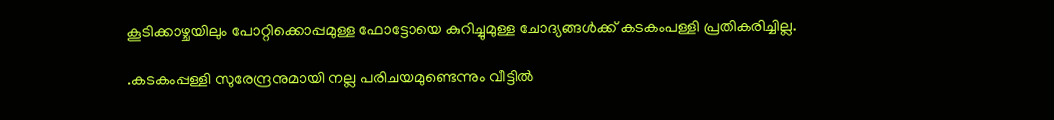കൂടിക്കാഴ്ചയിലും പോറ്റിക്കൊപ്പമുള്ള ഫോട്ടോയെ കുറിച്ചുമുള്ള ചോദ്യങ്ങള്‍ക്ക് കടകംപള്ളി പ്രതികരിച്ചില്ല.

.കടകംപ്പള്ളി സുരേന്ദ്രനുമായി നല്ല പരിചയമുണ്ടെന്നും വീട്ടില്‍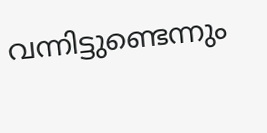വന്നിട്ടുണ്ടെന്നും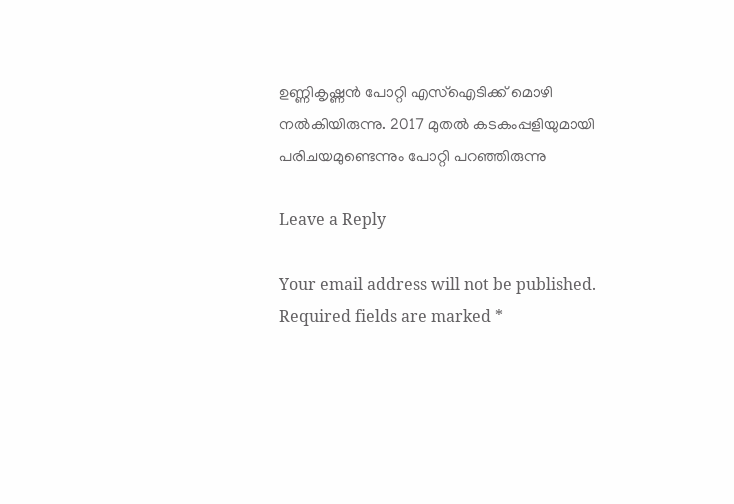ഉണ്ണികൃഷ്ണന്‍ പോറ്റി എസ്‌ഐടിക്ക് മൊഴി നല്‍കിയിരുന്നു. 2017 മുതല്‍ കടകംപ്പളിയുമായി പരിചയമുണ്ടെന്നും പോറ്റി പറഞ്ഞിരുന്നു

Leave a Reply

Your email address will not be published. Required fields are marked *